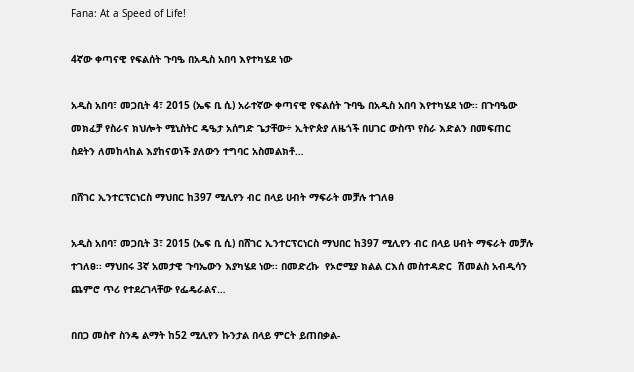Fana: At a Speed of Life!

4ኛው ቀጣናዊ የፍልሰት ጉባዔ በአዲስ አበባ እየተካሄደ ነው

አዲስ አበባ፣ መጋቢት 4፣ 2015 (ኤፍ ቢ ሲ) አራተኛው ቀጣናዊ የፍልሰት ጉባዔ በአዲስ አበባ እየተካሄደ ነው፡፡ በጉባዔው መክፈቻ የስራና ክህሎት ሚኒስትር ዴዔታ አሰግድ ጌታቸው÷ ኢትዮጵያ ለዜጎች በሀገር ውስጥ የስራ እድልን በመፍጠር ስደትን ለመከላከል እያከናወነች ያለውን ተግባር አስመልክቶ…

በሸገር ኢንተርፕርነርስ ማህበር ከ397 ሚሊየን ብር በላይ ሀብት ማፍራት መቻሉ ተገለፀ

አዲስ አበባ፣ መጋቢት 3፣ 2015 (ኤፍ ቢ ሲ) በሸገር ኢንተርፕርነርስ ማህበር ከ397 ሚሊየን ብር በላይ ሀብት ማፍራት መቻሉ ተገለፀ፡፡ ማህበሩ 3ኛ አመታዊ ጉባኤውን እያካሄደ ነው፡፡ በመድረኩ  የኦሮሚያ ክልል ርእሰ መስተዳድር  ሽመልስ አብዲሳን ጨምሮ ጥሪ የተደረገላቸው የፌዴራልና…

በበጋ መስኖ ስንዴ ልማት ከ52 ሚሊየን ኩንታል በላይ ምርት ይጠበቃል-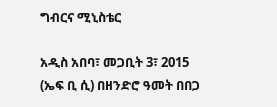ግብርና ሚኒስቴር

አዲስ አበባ፣ መጋቢት 3፣ 2015 (ኤፍ ቢ ሲ) በዘንድሮ ዓመት በበጋ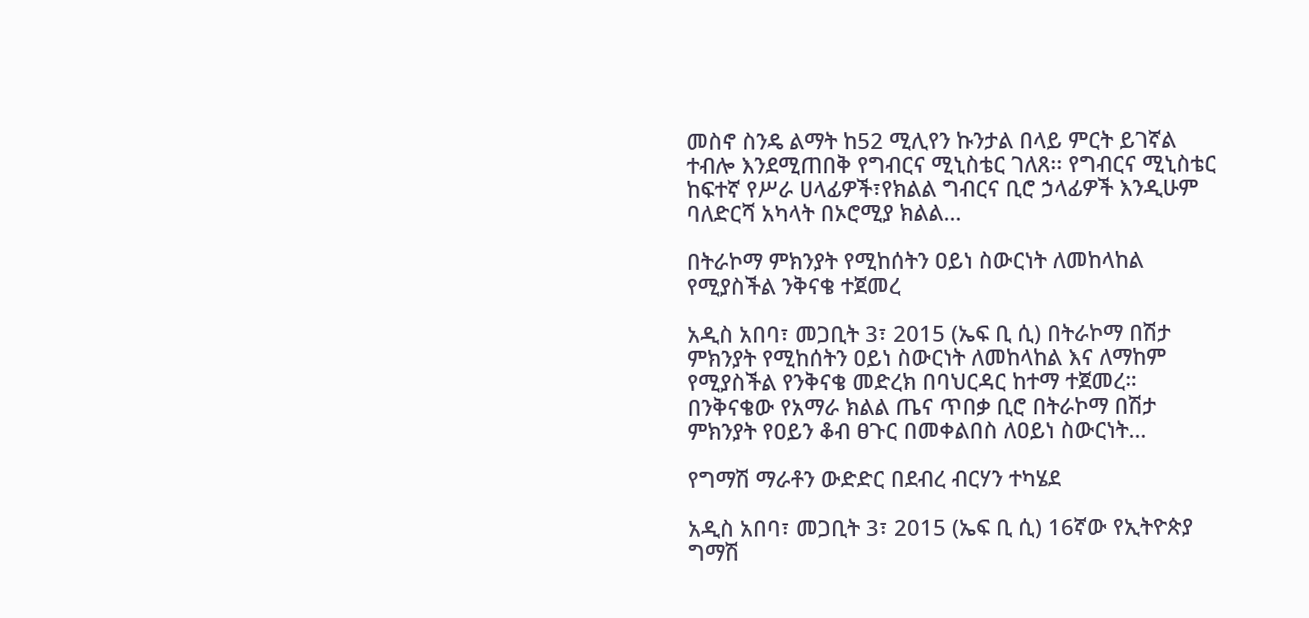መስኖ ስንዴ ልማት ከ52 ሚሊየን ኩንታል በላይ ምርት ይገኛል ተብሎ እንደሚጠበቅ የግብርና ሚኒስቴር ገለጸ፡፡ የግብርና ሚኒስቴር ከፍተኛ የሥራ ሀላፊዎች፣የክልል ግብርና ቢሮ ኃላፊዎች እንዲሁም ባለድርሻ አካላት በኦሮሚያ ክልል…

በትራኮማ ምክንያት የሚከሰትን ዐይነ ስውርነት ለመከላከል የሚያስችል ንቅናቄ ተጀመረ

አዲስ አበባ፣ መጋቢት 3፣ 2015 (ኤፍ ቢ ሲ) በትራኮማ በሽታ ምክንያት የሚከሰትን ዐይነ ስውርነት ለመከላከል እና ለማከም የሚያስችል የንቅናቄ መድረክ በባህርዳር ከተማ ተጀመረ። በንቅናቄው የአማራ ክልል ጤና ጥበቃ ቢሮ በትራኮማ በሽታ ምክንያት የዐይን ቆብ ፀጉር በመቀልበስ ለዐይነ ስውርነት…

የግማሽ ማራቶን ውድድር በደብረ ብርሃን ተካሄደ

አዲስ አበባ፣ መጋቢት 3፣ 2015 (ኤፍ ቢ ሲ) 16ኛው የኢትዮጵያ ግማሽ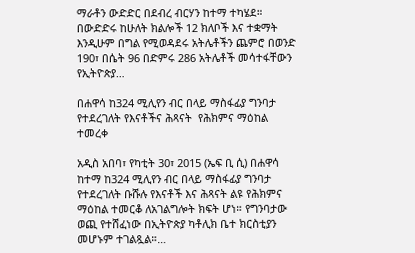ማራቶን ውድድር በደብረ ብርሃን ከተማ ተካሄደ። በውድድሩ ከሁለት ክልሎች 12 ክለቦች እና ተቋማት እንዲሁም በግል የሚወዳደሩ አትሌቶችን ጨምሮ በወንድ 190፣ በሴት 96 በድምሩ 286 አትሌቶች መሳተፋቸውን የኢትዮጵያ…

በሐዋሳ ከ324 ሚሊየን ብር በላይ ማስፋፊያ ግንባታ የተደረገለት የእናቶችና ሕጻናት  የሕክምና ማዕከል ተመረቀ

አዲስ አበባ፣ የካቲት 30፣ 2015 (ኤፍ ቢ ሲ) በሐዋሳ ከተማ ከ324 ሚሊየን ብር በላይ ማስፋፊያ ግንባታ የተደረገለት ቡሹሉ የእናቶች እና ሕጻናት ልዩ የሕክምና ማዕከል ተመርቆ ለአገልግሎት ክፍት ሆነ። የግንባታው ወጪ የተሸፈነው በኢትዮጵያ ካቶሊክ ቤተ ክርስቲያን መሆኑም ተገልጿል።…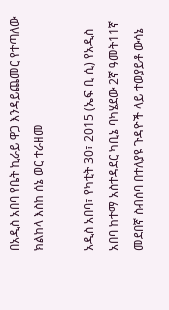በአዲስ አበባ የቤት ኪራይ ዋጋ እንዳይጨመር የተጣለው ክልከላ እስከ ሰኔ ወር ተራዘመ

አዲስ አበባ፣ የካቲት 30፣ 2015 (ኤፍ ቢ ሲ) የአዲስ አበባ ከተማ አስተዳደር ካቢኔ ባካሄደው 2ኛ ዓመት11ኛ መደበኛ ስብሰባ በተለያዩ ጉዳዮች ላይ ተወያይቶ ውሳኔ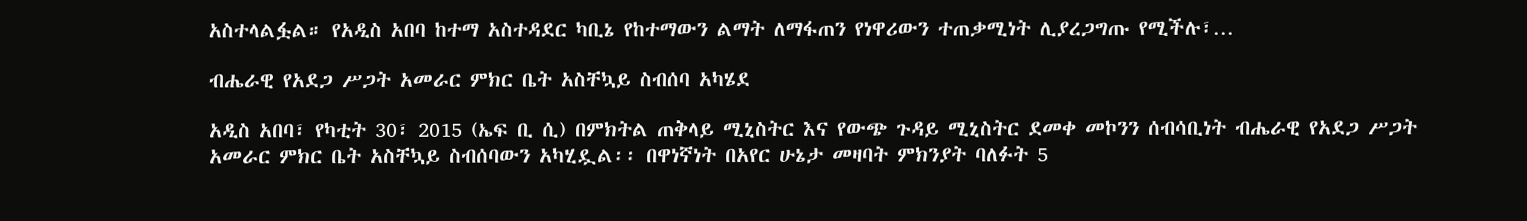አስተላልፏል። የአዲስ አበባ ከተማ አስተዳደር ካቢኔ የከተማውን ልማት ለማፋጠን የነዋሪውን ተጠቃሚነት ሊያረጋግጡ የሚችሉ፣…

ብሔራዊ የአደጋ ሥጋት አመራር ምክር ቤት አስቸኳይ ስብሰባ አካሄደ

አዲስ አበባ፣ የካቲት 30፣ 2015 (ኤፍ ቢ ሲ) በምክትል ጠቅላይ ሚኒስትር እና የውጭ ጉዳይ ሚኒስትር ደመቀ መኮንን ሰብሳቢነት ብሔራዊ የአደጋ ሥጋት አመራር ምክር ቤት አስቸኳይ ስብሰባውን አካሂዷል፡፡ በዋነኛነት በአየር ሁኔታ መዛባት ምክንያት ባለፉት 5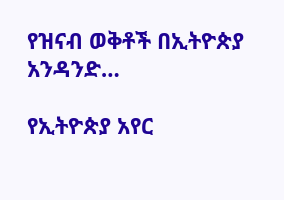የዝናብ ወቅቶች በኢትዮጵያ አንዳንድ…

የኢትዮጵያ አየር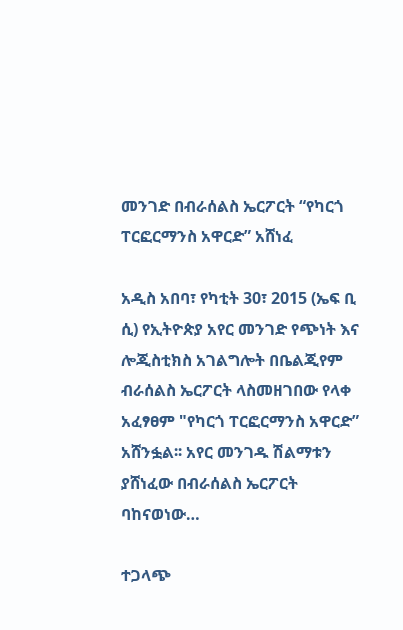መንገድ በብራሰልስ ኤርፖርት “የካርጎ ፐርፎርማንስ አዋርድ” አሸነፈ

አዲስ አበባ፣ የካቲት 30፣ 2015 (ኤፍ ቢ ሲ) የኢትዮጵያ አየር መንገድ የጭነት እና ሎጂስቲክስ አገልግሎት በቤልጂየም ብራሰልስ ኤርፖርት ላስመዘገበው የላቀ አፈፃፀም "የካርጎ ፐርፎርማንስ አዋርድ” አሸንፏል፡፡ አየር መንገዱ ሽልማቱን ያሸነፈው በብራሰልስ ኤርፖርት ባከናወነው…

ተጋላጭ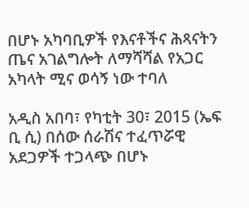በሆኑ አካባቢዎች የእናቶችና ሕጻናትን ጤና አገልግሎት ለማሻሻል የአጋር አካላት ሚና ወሳኝ ነው ተባለ

አዲስ አበባ፣ የካቲት 30፣ 2015 (ኤፍ ቢ ሲ) በሰው ሰራሽና ተፈጥሯዊ አደጋዎች ተጋላጭ በሆኑ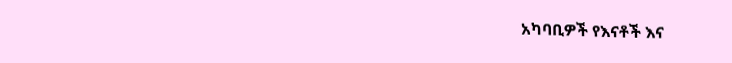አካባቢዎች የእናቶች እና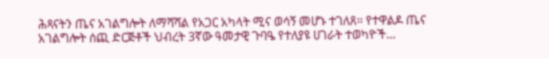ሕጻናትን ጤና አገልግሎት ለማሻሻል የአጋር አካላት ሚና ወሳኝ መሆኑ ተገለጸ። የተዋልዶ ጤና አገልግሎት ሰጪ ድርጅቶች ህብረት 3ኛው ዓመታዊ ጉባዔ የተለያዩ ሀገራት ተወካዮች…